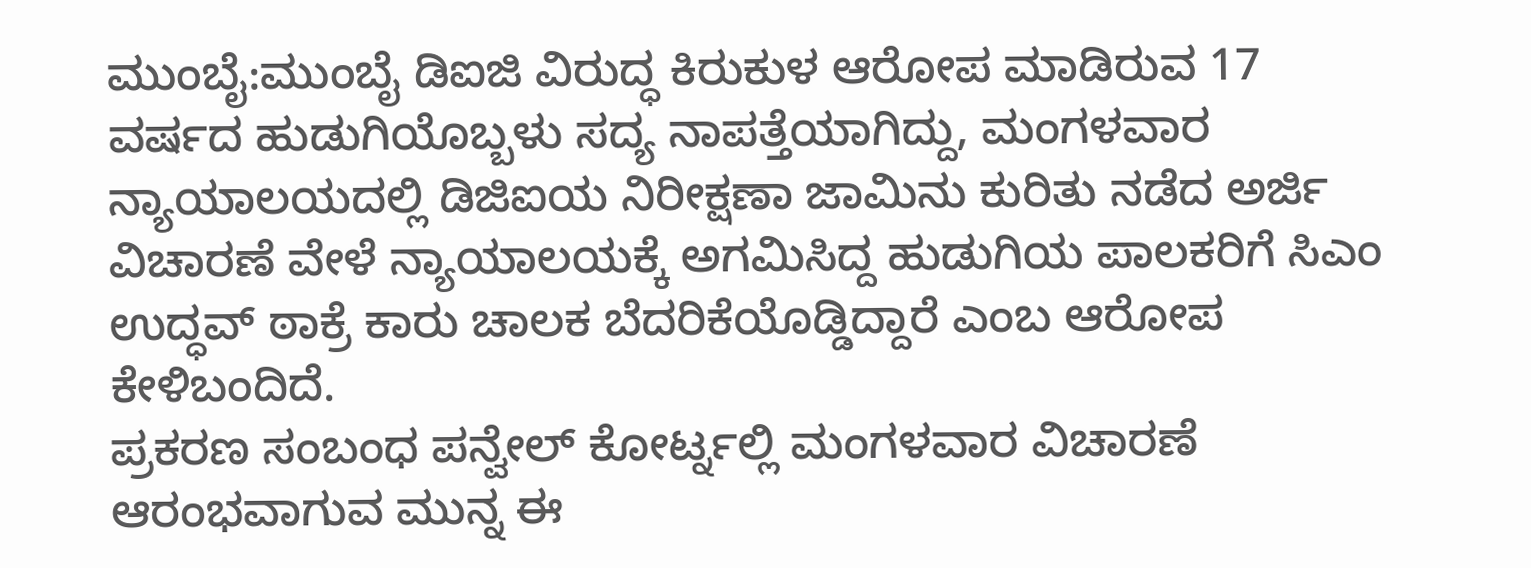ಮುಂಬೈ:ಮುಂಬೈ ಡಿಐಜಿ ವಿರುದ್ಧ ಕಿರುಕುಳ ಆರೋಪ ಮಾಡಿರುವ 17 ವರ್ಷದ ಹುಡುಗಿಯೊಬ್ಬಳು ಸದ್ಯ ನಾಪತ್ತೆಯಾಗಿದ್ದು, ಮಂಗಳವಾರ ನ್ಯಾಯಾಲಯದಲ್ಲಿ ಡಿಜಿಐಯ ನಿರೀಕ್ಷಣಾ ಜಾಮಿನು ಕುರಿತು ನಡೆದ ಅರ್ಜಿ ವಿಚಾರಣೆ ವೇಳೆ ನ್ಯಾಯಾಲಯಕ್ಕೆ ಅಗಮಿಸಿದ್ದ ಹುಡುಗಿಯ ಪಾಲಕರಿಗೆ ಸಿಎಂ ಉದ್ಧವ್ ಠಾಕ್ರೆ ಕಾರು ಚಾಲಕ ಬೆದರಿಕೆಯೊಡ್ಡಿದ್ದಾರೆ ಎಂಬ ಆರೋಪ ಕೇಳಿಬಂದಿದೆ.
ಪ್ರಕರಣ ಸಂಬಂಧ ಪನ್ವೇಲ್ ಕೋರ್ಟ್ನಲ್ಲಿ ಮಂಗಳವಾರ ವಿಚಾರಣೆ ಆರಂಭವಾಗುವ ಮುನ್ನ ಈ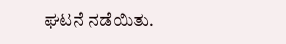ಘಟನೆ ನಡೆಯಿತು.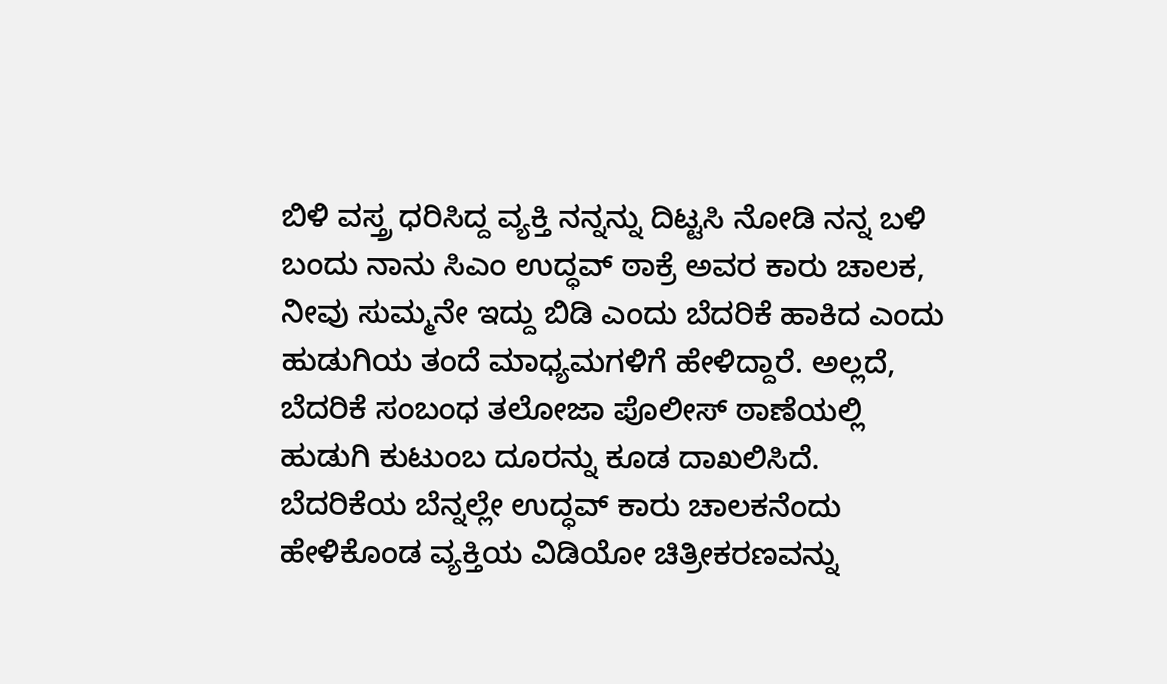ಬಿಳಿ ವಸ್ತ್ರ ಧರಿಸಿದ್ದ ವ್ಯಕ್ತಿ ನನ್ನನ್ನು ದಿಟ್ಟಸಿ ನೋಡಿ ನನ್ನ ಬಳಿ ಬಂದು ನಾನು ಸಿಎಂ ಉದ್ಧವ್ ಠಾಕ್ರೆ ಅವರ ಕಾರು ಚಾಲಕ, ನೀವು ಸುಮ್ಮನೇ ಇದ್ದು ಬಿಡಿ ಎಂದು ಬೆದರಿಕೆ ಹಾಕಿದ ಎಂದು ಹುಡುಗಿಯ ತಂದೆ ಮಾಧ್ಯಮಗಳಿಗೆ ಹೇಳಿದ್ದಾರೆ. ಅಲ್ಲದೆ, ಬೆದರಿಕೆ ಸಂಬಂಧ ತಲೋಜಾ ಪೊಲೀಸ್ ಠಾಣೆಯಲ್ಲಿ ಹುಡುಗಿ ಕುಟುಂಬ ದೂರನ್ನು ಕೂಡ ದಾಖಲಿಸಿದೆ.
ಬೆದರಿಕೆಯ ಬೆನ್ನಲ್ಲೇ ಉದ್ಧವ್ ಕಾರು ಚಾಲಕನೆಂದು ಹೇಳಿಕೊಂಡ ವ್ಯಕ್ತಿಯ ವಿಡಿಯೋ ಚಿತ್ರೀಕರಣವನ್ನು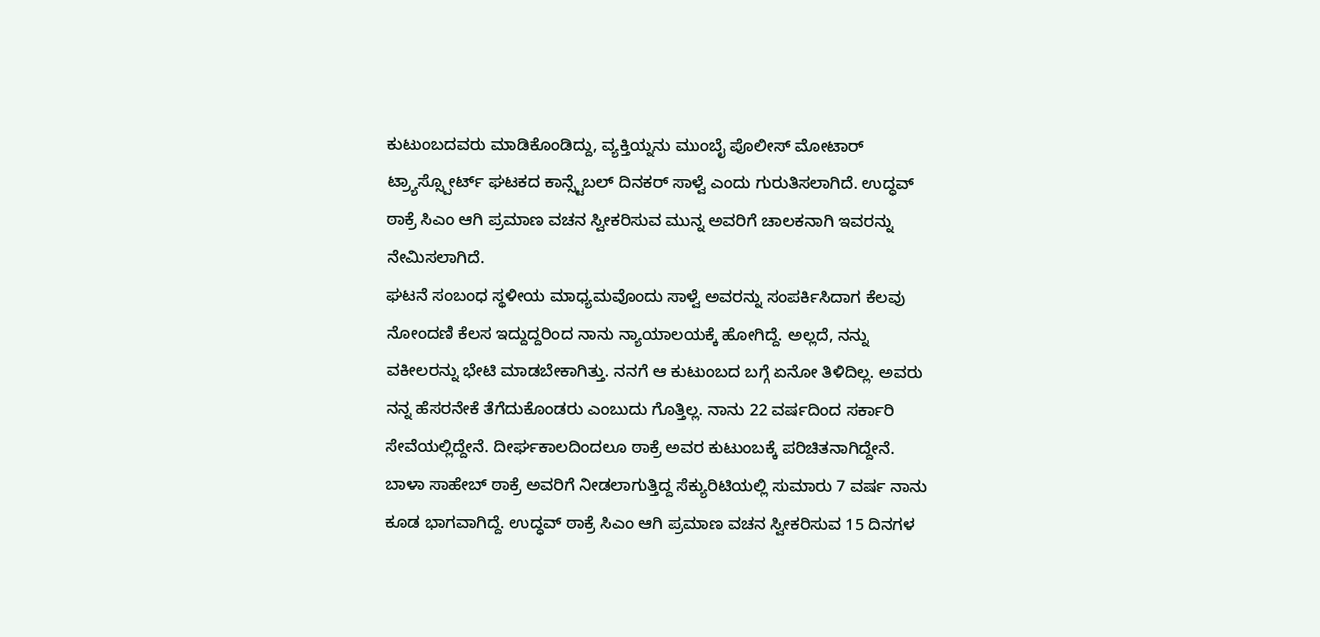ಕುಟುಂಬದವರು ಮಾಡಿಕೊಂಡಿದ್ದು, ವ್ಯಕ್ತಿಯ್ನನು ಮುಂಬೈ ಪೊಲೀಸ್ ಮೋಟಾರ್ ಟ್ರ್ಯಾಸ್ಸ್ಪೋರ್ಟ್ ಘಟಕದ ಕಾನ್ಸ್ಟೆಬಲ್ ದಿನಕರ್ ಸಾಳ್ವೆ ಎಂದು ಗುರುತಿಸಲಾಗಿದೆ. ಉದ್ಧವ್ ಠಾಕ್ರೆ ಸಿಎಂ ಆಗಿ ಪ್ರಮಾಣ ವಚನ ಸ್ವೀಕರಿಸುವ ಮುನ್ನ ಅವರಿಗೆ ಚಾಲಕನಾಗಿ ಇವರನ್ನು ನೇಮಿಸಲಾಗಿದೆ.
ಘಟನೆ ಸಂಬಂಧ ಸ್ಥಳೀಯ ಮಾಧ್ಯಮವೊಂದು ಸಾಳ್ವೆ ಅವರನ್ನು ಸಂಪರ್ಕಿಸಿದಾಗ ಕೆಲವು ನೋಂದಣಿ ಕೆಲಸ ಇದ್ದುದ್ದರಿಂದ ನಾನು ನ್ಯಾಯಾಲಯಕ್ಕೆ ಹೋಗಿದ್ದೆ. ಅಲ್ಲದೆ, ನನ್ನು ವಕೀಲರನ್ನು ಭೇಟಿ ಮಾಡಬೇಕಾಗಿತ್ತು. ನನಗೆ ಆ ಕುಟುಂಬದ ಬಗ್ಗೆ ಏನೋ ತಿಳಿದಿಲ್ಲ. ಅವರು ನನ್ನ ಹೆಸರನೇಕೆ ತೆಗೆದುಕೊಂಡರು ಎಂಬುದು ಗೊತ್ತಿಲ್ಲ. ನಾನು 22 ವರ್ಷದಿಂದ ಸರ್ಕಾರಿ ಸೇವೆಯಲ್ಲಿದ್ದೇನೆ. ದೀರ್ಘಕಾಲದಿಂದಲೂ ಠಾಕ್ರೆ ಅವರ ಕುಟುಂಬಕ್ಕೆ ಪರಿಚಿತನಾಗಿದ್ದೇನೆ. ಬಾಳಾ ಸಾಹೇಬ್ ಠಾಕ್ರೆ ಅವರಿಗೆ ನೀಡಲಾಗುತ್ತಿದ್ದ ಸೆಕ್ಯುರಿಟಿಯಲ್ಲಿ ಸುಮಾರು 7 ವರ್ಷ ನಾನು ಕೂಡ ಭಾಗವಾಗಿದ್ದೆ. ಉದ್ಧವ್ ಠಾಕ್ರೆ ಸಿಎಂ ಆಗಿ ಪ್ರಮಾಣ ವಚನ ಸ್ವೀಕರಿಸುವ 15 ದಿನಗಳ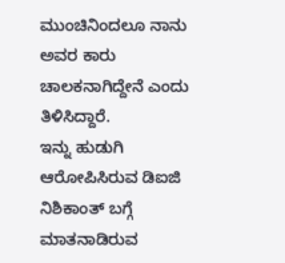ಮುಂಚಿನಿಂದಲೂ ನಾನು ಅವರ ಕಾರು ಚಾಲಕನಾಗಿದ್ದೇನೆ ಎಂದು ತಿಳಿಸಿದ್ದಾರೆ.
ಇನ್ನು ಹುಡುಗಿ ಆರೋಪಿಸಿರುವ ಡಿಐಜಿ ನಿಶಿಕಾಂತ್ ಬಗ್ಗೆ ಮಾತನಾಡಿರುವ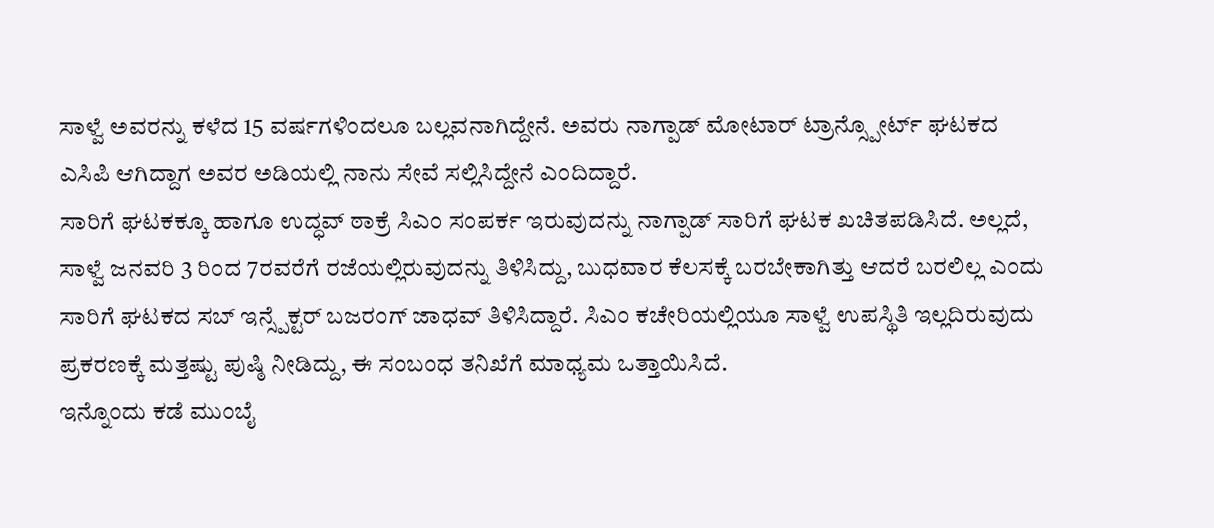ಸಾಳ್ವೆ ಅವರನ್ನು ಕಳೆದ 15 ವರ್ಷಗಳಿಂದಲೂ ಬಲ್ಲವನಾಗಿದ್ದೇನೆ. ಅವರು ನಾಗ್ಪಾಡ್ ಮೋಟಾರ್ ಟ್ರಾನ್ಸ್ಪೋರ್ಟ್ ಘಟಕದ ಎಸಿಪಿ ಆಗಿದ್ದಾಗ ಅವರ ಅಡಿಯಲ್ಲಿ ನಾನು ಸೇವೆ ಸಲ್ಲಿಸಿದ್ದೇನೆ ಎಂದಿದ್ದಾರೆ.
ಸಾರಿಗೆ ಘಟಕಕ್ಕೂ ಹಾಗೂ ಉದ್ಧವ್ ಠಾಕ್ರೆ ಸಿಎಂ ಸಂಪರ್ಕ ಇರುವುದನ್ನು ನಾಗ್ಪಾಡ್ ಸಾರಿಗೆ ಘಟಕ ಖಚಿತಪಡಿಸಿದೆ. ಅಲ್ಲದೆ, ಸಾಳ್ವೆ ಜನವರಿ 3 ರಿಂದ 7ರವರೆಗೆ ರಜೆಯಲ್ಲಿರುವುದನ್ನು ತಿಳಿಸಿದ್ದು, ಬುಧವಾರ ಕೆಲಸಕ್ಕೆ ಬರಬೇಕಾಗಿತ್ತು ಆದರೆ ಬರಲಿಲ್ಲ ಎಂದು ಸಾರಿಗೆ ಘಟಕದ ಸಬ್ ಇನ್ಸ್ಪೆಕ್ಟರ್ ಬಜರಂಗ್ ಜಾಧವ್ ತಿಳಿಸಿದ್ದಾರೆ. ಸಿಎಂ ಕಚೇರಿಯಲ್ಲಿಯೂ ಸಾಳ್ವೆ ಉಪಸ್ಥಿತಿ ಇಲ್ಲದಿರುವುದು ಪ್ರಕರಣಕ್ಕೆ ಮತ್ತಷ್ಟು ಪುಷ್ಠಿ ನೀಡಿದ್ದು, ಈ ಸಂಬಂಧ ತನಿಖೆಗೆ ಮಾಧ್ಯಮ ಒತ್ತಾಯಿಸಿದೆ.
ಇನ್ನೊಂದು ಕಡೆ ಮುಂಬೈ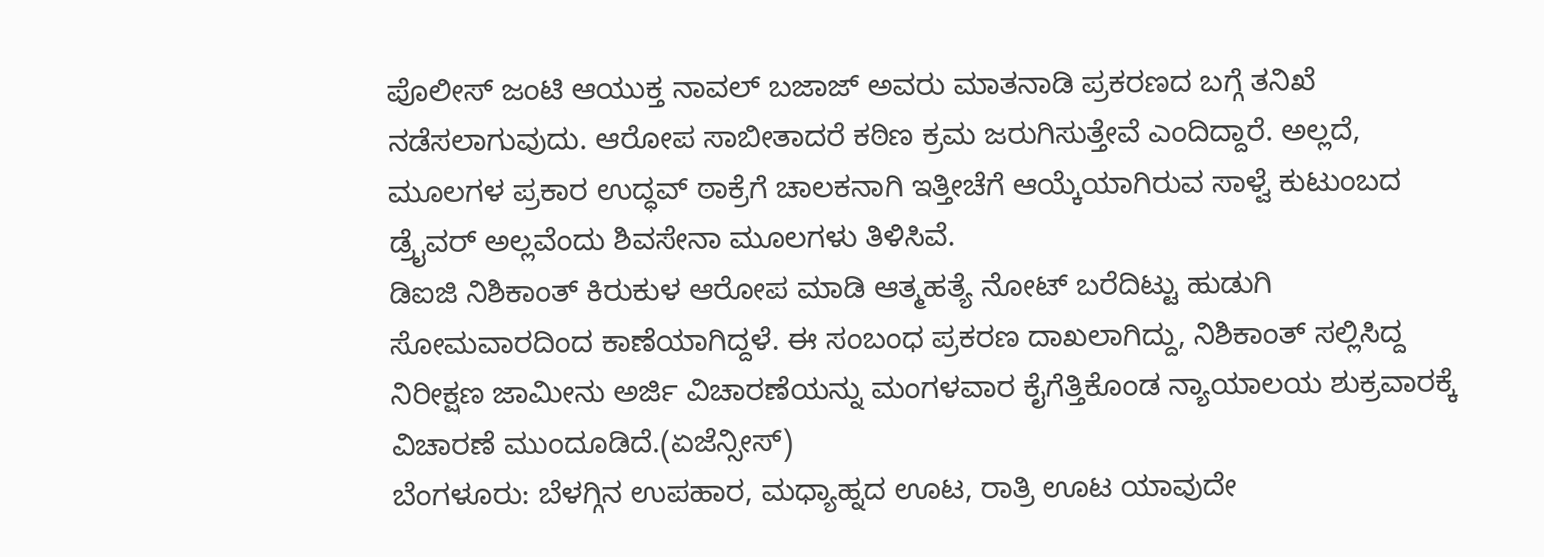ಪೊಲೀಸ್ ಜಂಟಿ ಆಯುಕ್ತ ನಾವಲ್ ಬಜಾಜ್ ಅವರು ಮಾತನಾಡಿ ಪ್ರಕರಣದ ಬಗ್ಗೆ ತನಿಖೆ ನಡೆಸಲಾಗುವುದು. ಆರೋಪ ಸಾಬೀತಾದರೆ ಕಠಿಣ ಕ್ರಮ ಜರುಗಿಸುತ್ತೇವೆ ಎಂದಿದ್ದಾರೆ. ಅಲ್ಲದೆ, ಮೂಲಗಳ ಪ್ರಕಾರ ಉದ್ಧವ್ ಠಾಕ್ರೆಗೆ ಚಾಲಕನಾಗಿ ಇತ್ತೀಚೆಗೆ ಆಯ್ಕೆಯಾಗಿರುವ ಸಾಳ್ವೆ ಕುಟುಂಬದ ಡ್ರೈವರ್ ಅಲ್ಲವೆಂದು ಶಿವಸೇನಾ ಮೂಲಗಳು ತಿಳಿಸಿವೆ.
ಡಿಐಜಿ ನಿಶಿಕಾಂತ್ ಕಿರುಕುಳ ಆರೋಪ ಮಾಡಿ ಆತ್ಮಹತ್ಯೆ ನೋಟ್ ಬರೆದಿಟ್ಟು ಹುಡುಗಿ ಸೋಮವಾರದಿಂದ ಕಾಣೆಯಾಗಿದ್ದಳೆ. ಈ ಸಂಬಂಧ ಪ್ರಕರಣ ದಾಖಲಾಗಿದ್ದು, ನಿಶಿಕಾಂತ್ ಸಲ್ಲಿಸಿದ್ದ ನಿರೀಕ್ಷಣ ಜಾಮೀನು ಅರ್ಜಿ ವಿಚಾರಣೆಯನ್ನು ಮಂಗಳವಾರ ಕೈಗೆತ್ತಿಕೊಂಡ ನ್ಯಾಯಾಲಯ ಶುಕ್ರವಾರಕ್ಕೆ ವಿಚಾರಣೆ ಮುಂದೂಡಿದೆ.(ಏಜೆನ್ಸೀಸ್)
ಬೆಂಗಳೂರು: ಬೆಳಗ್ಗಿನ ಉಪಹಾರ, ಮಧ್ಯಾಹ್ನದ ಊಟ, ರಾತ್ರಿ ಊಟ ಯಾವುದೇ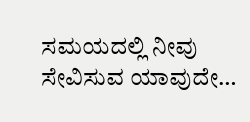ಸಮಯದಲ್ಲಿ ನೀವು ಸೇವಿಸುವ ಯಾವುದೇ…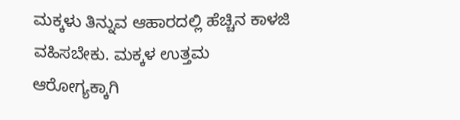ಮಕ್ಕಳು ತಿನ್ನುವ ಆಹಾರದಲ್ಲಿ ಹೆಚ್ಚಿನ ಕಾಳಜಿ ವಹಿಸಬೇಕು. ಮಕ್ಕಳ ಉತ್ತಮ ಆರೋಗ್ಯಕ್ಕಾಗಿ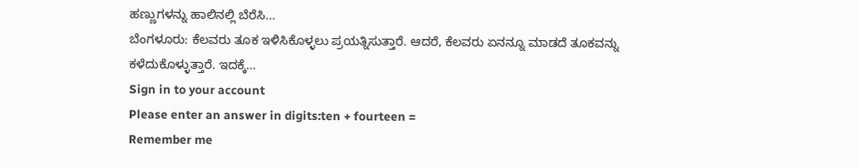ಹಣ್ಣುಗಳನ್ನು ಹಾಲಿನಲ್ಲಿ ಬೆರೆಸಿ…
ಬೆಂಗಳೂರು: ಕೆಲವರು ತೂಕ ಇಳಿಸಿಕೊಳ್ಳಲು ಪ್ರಯತ್ನಿಸುತ್ತಾರೆ. ಆದರೆ, ಕೆಲವರು ಏನನ್ನೂ ಮಾಡದೆ ತೂಕವನ್ನು ಕಳೆದುಕೊಳ್ಳುತ್ತಾರೆ. ಇದಕ್ಕೆ…
Sign in to your account
Please enter an answer in digits:ten + fourteen =
Remember me